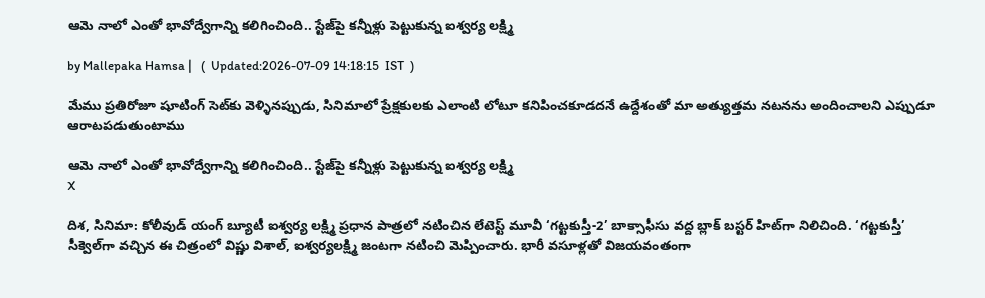ఆమె నాలో ఎంతో భావోద్వేగాన్ని కలిగించింది.. స్టేజ్‌పై కన్నీళ్లు పెట్టుకున్న ఐశ్వర్య లక్ష్మి

by Mallepaka Hamsa |   (  Updated:2026-07-09 14:18:15  IST  )

మేము ప్రతిరోజూ షూటింగ్ సెట్‌కు వెళ్ళినప్పుడు, సినిమాలో ప్రేక్షకులకు ఎలాంటి లోటూ కనిపించకూడదనే ఉద్దేశంతో మా అత్యుత్తమ నటనను అందించాలని ఎప్పుడూ ఆరాటపడుతుంటాము

ఆమె నాలో ఎంతో భావోద్వేగాన్ని కలిగించింది.. స్టేజ్‌పై కన్నీళ్లు పెట్టుకున్న ఐశ్వర్య లక్ష్మి
X

దిశ, సినిమా: కోలీవుడ్ యంగ్ బ్యూటీ ఐశ్వర్య లక్ష్మి ప్రధాన పాత్రలో నటించిన లేటెస్ట్ మూవీ ‘గట్టకుస్తీ-2’ బాక్సాఫీసు వద్ద బ్లాక్ బస్టర్‌ హిట్‌గా నిలిచింది. ‘గట్టకుస్తీ’ సీక్వెల్‌గా వచ్చిన ఈ చిత్రంలో విష్ణు విశాల్, ఐశ్వర్యలక్ష్మి జంటగా నటించి మెప్పించారు. భారీ వసూళ్లతో విజయవంతంగా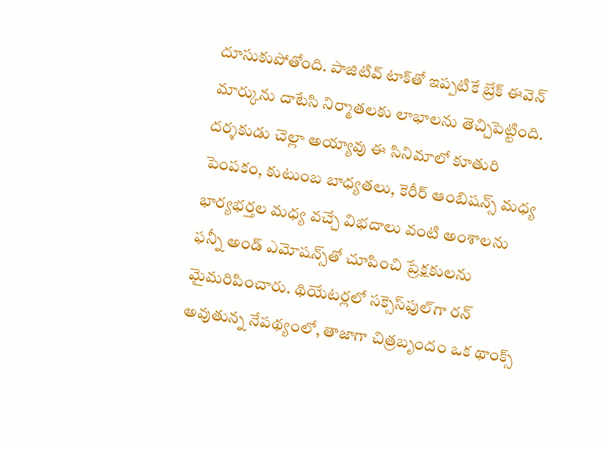దూసుకుపోతోంది. పాజిటివ్ టాక్‌తో ఇప్పటికే బ్రేక్ ఈవెన్ మార్కును దాటేసి నిర్మాతలకు లాభాలను తెచ్చిపెట్టింది. దర్శకుడు చెల్లా అయ్యావు ఈ సినిమాలో కూతురి పెంపకం, కుటుంబ బాధ్యతలు, కెరీర్ ఆంబిషన్స్ మధ్య భార్యభర్తల మధ్య వచ్చే విభదాలు వంటి అంశాలను ఫన్నీ అండ్ ఎమోషన్స్‌తో చూపించి ప్రేక్షకులను మైమరిపించారు. థియేటర్లలో సక్సెస్‌ఫుల్‌గా రన్ అవుతున్న నేపథ్యంలో, తాజాగా చిత్రబృందం ఒక థాంక్స్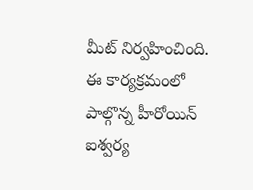మీట్ నిర్వహించింది. ఈ కార్యక్రమంలో పాల్గొన్న హీరోయిన్ ఐశ్వర్య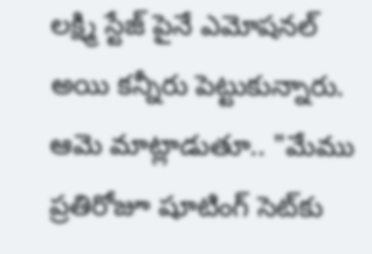లక్ష్మి స్టేజ్ పైనే ఎమోషనల్ అయి కన్నీరు పెట్టుకున్నారు. ఆమె మాట్లాడుతూ.. "మేము ప్రతిరోజూ షూటింగ్ సెట్‌కు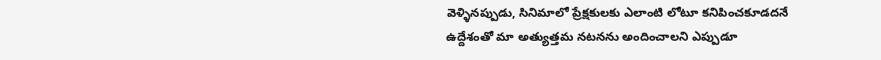వెళ్ళినప్పుడు, సినిమాలో ప్రేక్షకులకు ఎలాంటి లోటూ కనిపించకూడదనే ఉద్దేశంతో మా అత్యుత్తమ నటనను అందించాలని ఎప్పుడూ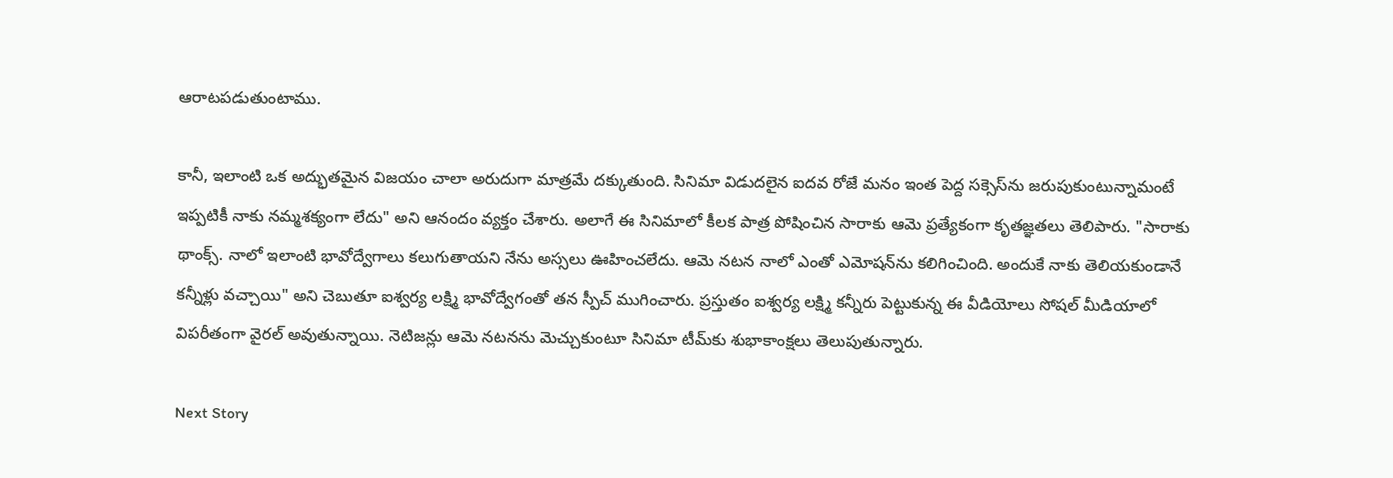ఆరాటపడుతుంటాము.

కానీ, ఇలాంటి ఒక అద్భుతమైన విజయం చాలా అరుదుగా మాత్రమే దక్కుతుంది. సినిమా విడుదలైన ఐదవ రోజే మనం ఇంత పెద్ద సక్సెస్‌ను జరుపుకుంటున్నామంటే ఇప్పటికీ నాకు నమ్మశక్యంగా లేదు" అని ఆనందం వ్యక్తం చేశారు. అలాగే ఈ సినిమాలో కీలక పాత్ర పోషించిన సారాకు ఆమె ప్రత్యేకంగా కృతజ్ఞతలు తెలిపారు. "సారాకు థాంక్స్. నాలో ఇలాంటి భావోద్వేగాలు కలుగుతాయని నేను అస్సలు ఊహించలేదు. ఆమె నటన నాలో ఎంతో ఎమోషన్‌ను కలిగించింది. అందుకే నాకు తెలియకుండానే కన్నీళ్లు వచ్చాయి" అని చెబుతూ ఐశ్వర్య లక్ష్మి భావోద్వేగంతో తన స్పీచ్ ముగించారు. ప్రస్తుతం ఐశ్వర్య లక్ష్మి కన్నీరు పెట్టుకున్న ఈ వీడియోలు సోషల్ మీడియాలో విపరీతంగా వైరల్ అవుతున్నాయి. నెటిజన్లు ఆమె నటనను మెచ్చుకుంటూ సినిమా టీమ్‌కు శుభాకాంక్షలు తెలుపుతున్నారు.

Next Story